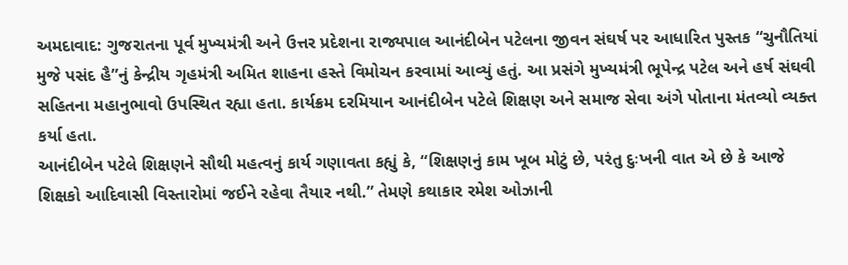અમદાવાદ: ગુજરાતના પૂર્વ મુખ્યમંત્રી અને ઉત્તર પ્રદેશના રાજ્યપાલ આનંદીબેન પટેલના જીવન સંઘર્ષ પર આધારિત પુસ્તક “ચુનૌતિયાં મુજે પસંદ હૈ”નું કેન્દ્રીય ગૃહમંત્રી અમિત શાહના હસ્તે વિમોચન કરવામાં આવ્યું હતું. આ પ્રસંગે મુખ્યમંત્રી ભૂપેન્દ્ર પટેલ અને હર્ષ સંઘવી સહિતના મહાનુભાવો ઉપસ્થિત રહ્યા હતા. કાર્યક્રમ દરમિયાન આનંદીબેન પટેલે શિક્ષણ અને સમાજ સેવા અંગે પોતાના મંતવ્યો વ્યક્ત કર્યા હતા.
આનંદીબેન પટેલે શિક્ષણને સૌથી મહત્વનું કાર્ય ગણાવતા કહ્યું કે, “શિક્ષણનું કામ ખૂબ મોટું છે, પરંતુ દુઃખની વાત એ છે કે આજે શિક્ષકો આદિવાસી વિસ્તારોમાં જઈને રહેવા તૈયાર નથી.” તેમણે કથાકાર રમેશ ઓઝાની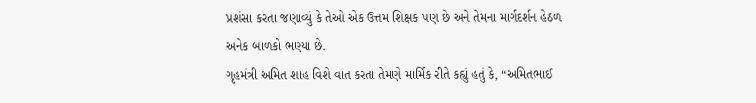પ્રશંસા કરતા જણાવ્યું કે તેઓ એક ઉત્તમ શિક્ષક પણ છે અને તેમના માર્ગદર્શન હેઠળ અનેક બાળકો ભણ્યા છે.
ગૃહમંત્રી અમિત શાહ વિશે વાત કરતા તેમણે માર્મિક રીતે કહ્યું હતું કે, “અમિતભાઈ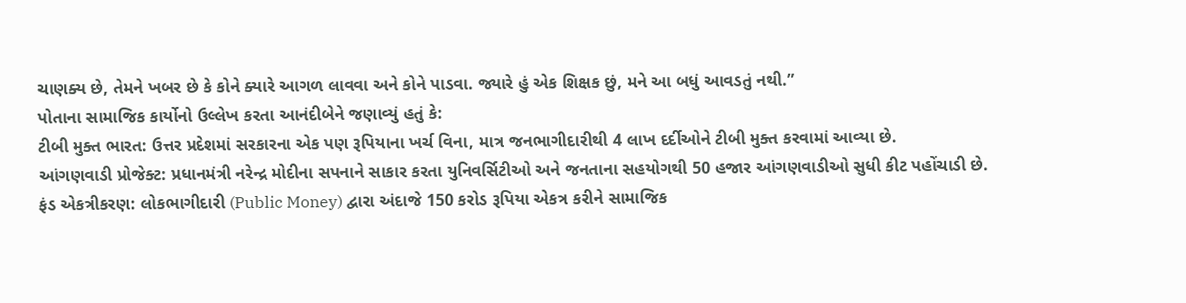ચાણક્ય છે, તેમને ખબર છે કે કોને ક્યારે આગળ લાવવા અને કોને પાડવા. જ્યારે હું એક શિક્ષક છું, મને આ બધું આવડતું નથી.”
પોતાના સામાજિક કાર્યોનો ઉલ્લેખ કરતા આનંદીબેને જણાવ્યું હતું કે:
ટીબી મુક્ત ભારત: ઉત્તર પ્રદેશમાં સરકારના એક પણ રૂપિયાના ખર્ચ વિના, માત્ર જનભાગીદારીથી 4 લાખ દર્દીઓને ટીબી મુક્ત કરવામાં આવ્યા છે.
આંગણવાડી પ્રોજેક્ટ: પ્રધાનમંત્રી નરેન્દ્ર મોદીના સપનાને સાકાર કરતા યુનિવર્સિટીઓ અને જનતાના સહયોગથી 50 હજાર આંગણવાડીઓ સુધી કીટ પહોંચાડી છે.
ફંડ એકત્રીકરણ: લોકભાગીદારી (Public Money) દ્વારા અંદાજે 150 કરોડ રૂપિયા એકત્ર કરીને સામાજિક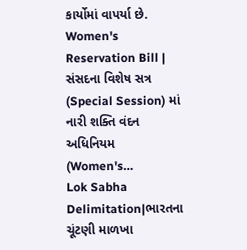કાર્યોમાં વાપર્યા છે.
Women's Reservation Bill | સંસદના વિશેષ સત્ર (Special Session) માં નારી શક્તિ વંદન અધિનિયમ (Women's…
Lok Sabha Delimitation|ભારતના ચૂંટણી માળખા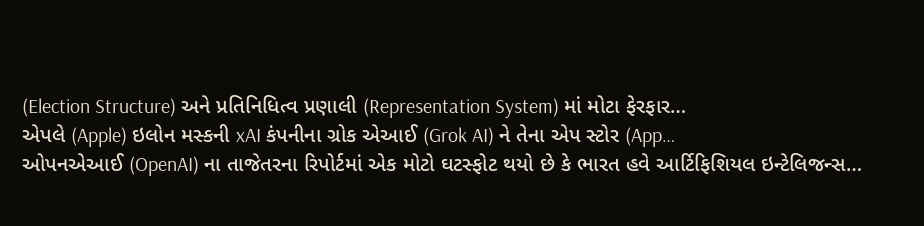(Election Structure) અને પ્રતિનિધિત્વ પ્રણાલી (Representation System) માં મોટા ફેરફાર…
એપલે (Apple) ઇલોન મસ્કની xAI કંપનીના ગ્રોક એઆઈ (Grok AI) ને તેના એપ સ્ટોર (App…
ઓપનએઆઈ (OpenAI) ના તાજેતરના રિપોર્ટમાં એક મોટો ઘટસ્ફોટ થયો છે કે ભારત હવે આર્ટિફિશિયલ ઇન્ટેલિજન્સ…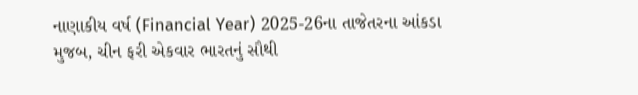નાણાકીય વર્ષ (Financial Year) 2025-26ના તાજેતરના આંકડા મુજબ, ચીન ફરી એકવાર ભારતનું સૌથી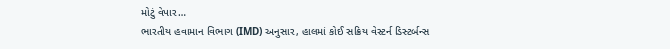મોટું વેપાર…
ભારતીય હવામાન વિભાગ (IMD) અનુસાર, હાલમાં કોઈ સક્રિય વેસ્ટર્ન ડિસ્ટર્બન્સ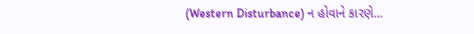(Western Disturbance) ન હોવાને કારણે…